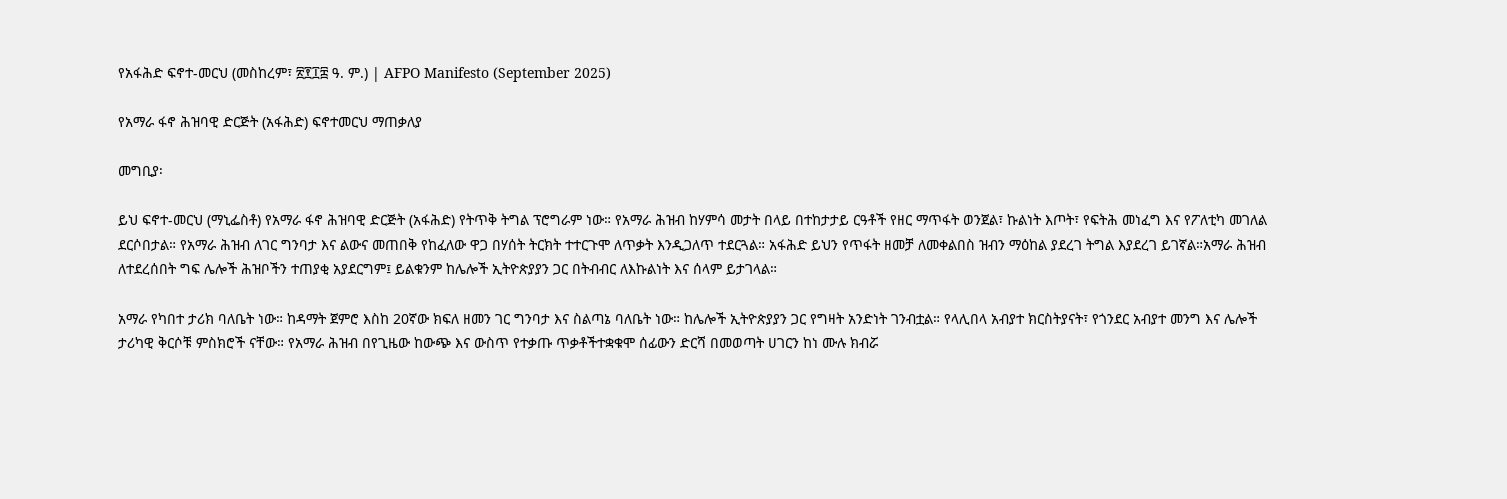የአፋሕድ ፍኖተ-መርህ (መስከረም፣ ፳፻፲፰ ዓ. ም.) | AFPO Manifesto (September 2025)

የአማራ ፋኖ ሕዝባዊ ድርጅት (አፋሕድ) ፍኖተመርህ ማጠቃለያ

መግቢያ፡

ይህ ፍኖተ-መርህ (ማኒፌስቶ) የአማራ ፋኖ ሕዝባዊ ድርጅት (አፋሕድ) የትጥቅ ትግል ፕሮግራም ነው። የአማራ ሕዝብ ከሃምሳ መታት በላይ በተከታታይ ርዓቶች የዘር ማጥፋት ወንጀል፣ ኩልነት እጦት፣ የፍትሕ መነፈግ እና የፖለቲካ መገለል ደርሶበታል። የአማራ ሕዝብ ለገር ግንባታ እና ልውና መጠበቅ የከፈለው ዋጋ በሃሰት ትርክት ተተርጉሞ ለጥቃት እንዲጋለጥ ተደርጓል። አፋሕድ ይህን የጥፋት ዘመቻ ለመቀልበስ ዝብን ማዕከል ያደረገ ትግል እያደረገ ይገኛል።አማራ ሕዝብ ለተደረሰበት ግፍ ሌሎች ሕዝቦችን ተጠያቂ አያደርግም፤ ይልቁንም ከሌሎች ኢትዮጵያያን ጋር በትብብር ለእኩልነት እና ሰላም ይታገላል።

አማራ የካበተ ታሪክ ባለቤት ነው። ከዳማት ጀምሮ እስከ 20ኛው ክፍለ ዘመን ገር ግንባታ እና ስልጣኔ ባለቤት ነው። ከሌሎች ኢትዮጵያያን ጋር የግዛት አንድነት ገንብቷል። የላሊበላ አብያተ ክርስትያናት፣ የጎንደር አብያተ መንግ እና ሌሎች ታሪካዊ ቅርሶቹ ምስክሮች ናቸው። የአማራ ሕዝብ በየጊዜው ከውጭ እና ውስጥ የተቃጡ ጥቃቶችተቋቁሞ ሰፊውን ድርሻ በመወጣት ሀገርን ከነ ሙሉ ክብሯ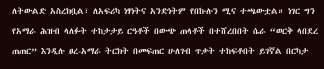ለትውልድ አስረክቧል፣ ለአፍሪካ ነፃነትና አንድነትም የበኩሉን ሚና ተጫውቷል። ነገር ግን የአማራ ሕዝብ ላለፉት ተከታታይ ርዓቶች በውጭ ጠላቶች በተሸረበበት ሴራ “ወርቅ ላበደረ ጠጠር” እንዲሉ ፀረ-አማራ ትርክት በመፍጠር ሁለገብ ጥቃት ተከፍቶበት ይገኛል በርካታ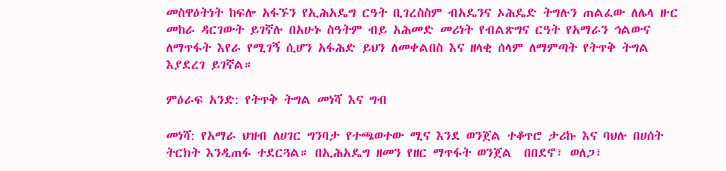መስዋዕትነት ከፍሎ አፋኙን የኢሕአዴግ ርዓት ቢገረስስም ብአዴንና ኦሕዴድ ትግሉን ጠልፈው ለሌላ ዙር መከራ ዳርገውት ይገኛሉ በአሁኑ ስዓትም ብይ አሕመድ መሪነት የብልጽግና ርዓት የአማራን ኅልውና ለማጥፋት እየራ የሚገኝ ሲሆን አፋሕድ ይህን ለመቀልበስ እና ዘላቂ ሰላም ለማምጣት የትጥቅ ትግል እያደረገ ይገኛል።

ምዕራፍ አንድ: የትጥቅ ትግል መነሻ እና ግብ

መነሻ: የአማራ ህዝብ ለሀገር ግንባታ የተጫወተው ሚና እንደ ወንጀል ተቆጥሮ ታሪኩ እና ባህሉ በሀሰት ትርክት እንዲጠፋ ተደርጓል። በኢሕአዴግ ዘመን የዘር ማጥፋት ወንጀል  በበደኖ፣ ወለጋ፣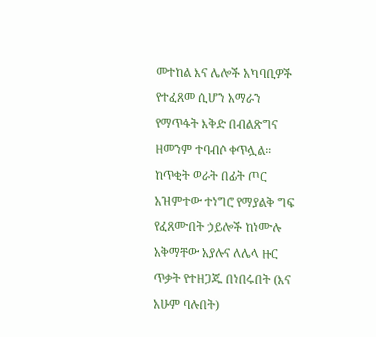መተከል እና ሌሎች አካባቢዎች የተፈጸመ ሲሆን አማራን የማጥፋት እቅድ በብልጽግና ዘመንም ተባብሶ ቀጥሏል። ከጥቂት ወራት በፊት ጦር አዝምተው ተነግሮ የማያልቅ ግፍ የፈጸሙበት ኃይሎች ከነሙሉ አቅማቸው አያሉና ለሌላ ዙር ጥቃት የተዘጋጁ በነበሩበት (እና አሁም ባሉበት)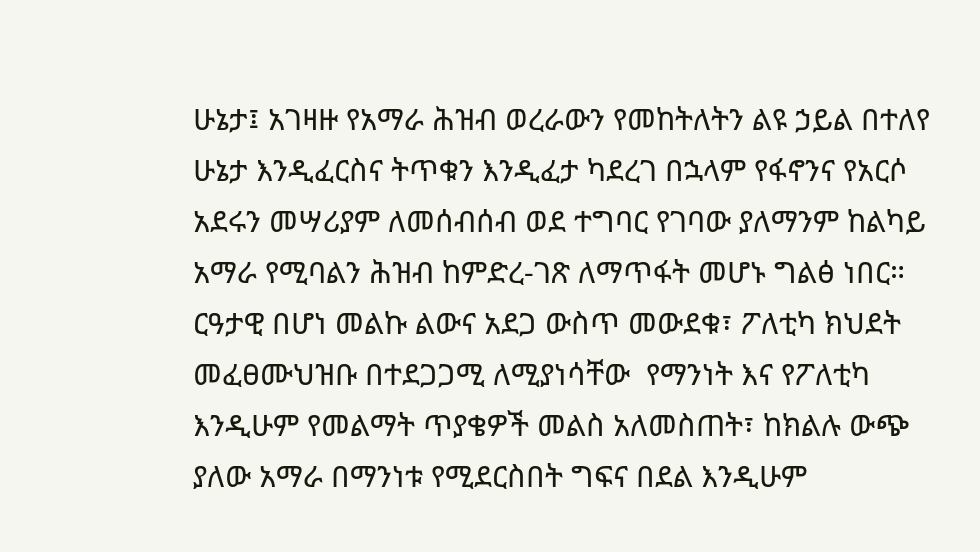ሁኔታ፤ አገዛዙ የአማራ ሕዝብ ወረራውን የመከትለትን ልዩ ኃይል በተለየ ሁኔታ እንዲፈርስና ትጥቁን እንዲፈታ ካደረገ በኋላም የፋኖንና የአርሶ አደሩን መሣሪያም ለመሰብሰብ ወደ ተግባር የገባው ያለማንም ከልካይ አማራ የሚባልን ሕዝብ ከምድረ-ገጽ ለማጥፋት መሆኑ ግልፅ ነበር። ርዓታዊ በሆነ መልኩ ልውና አደጋ ውስጥ መውደቁ፣ ፖለቲካ ክህደት መፈፀሙህዝቡ በተደጋጋሚ ለሚያነሳቸው  የማንነት እና የፖለቲካ እንዲሁም የመልማት ጥያቄዎች መልስ አለመስጠት፣ ከክልሉ ውጭ ያለው አማራ በማንነቱ የሚደርስበት ግፍና በደል እንዲሁም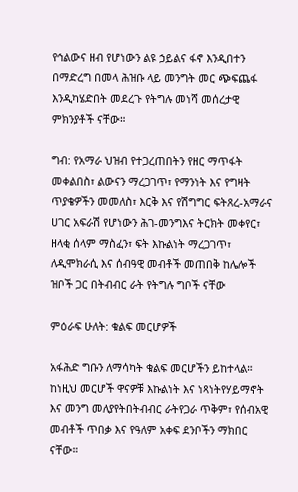የኅልውና ዘብ የሆነውን ልዩ ኃይልና ፋኖ እንዲበተን በማድረግ በመላ ሕዝቡ ላይ መንግት መር ጭፍጨፋ እንዲካሄድበት መደረጉ የትግሉ መነሻ መሰረታዊ ምክንያቶች ናቸው።

ግብ: የአማራ ህዝብ የተጋረጠበትን የዘር ማጥፋት መቀልበስ፣ ልውናን ማረጋገጥ፣ የማንነት እና የግዛት ጥያቄዎችን መመለስ፣ እርቅ እና የሽግግር ፍትጸረ-አማራና ሀገር አፍራሽ የሆነውን ሕገ-መንግእና ትርክት መቀየር፣ ዘላቂ ሰላም ማስፈን፣ ፍት እኩልነት ማረጋገጥ፣ ለዲሞክራሲ እና ሰብዓዊ መብቶች መጠበቅ ከሌሎች ዝቦች ጋር በትብብር ራት የትግሉ ግቦች ናቸው

ምዕራፍ ሁለት: ቁልፍ መርሆዎች

አፋሕድ ግቡን ለማሳካት ቁልፍ መርሆችን ይከተላል። ከነዚህ መርሆች ዋናዎቹ እኩልነት እና ነጻነትየሃይማኖት እና መንግ መለያየትበትብብር ራትየጋራ ጥቅም፣ የሰብአዊ መብቶች ጥበቃ እና የዓለም አቀፍ ደንቦችን ማክበር ናቸው።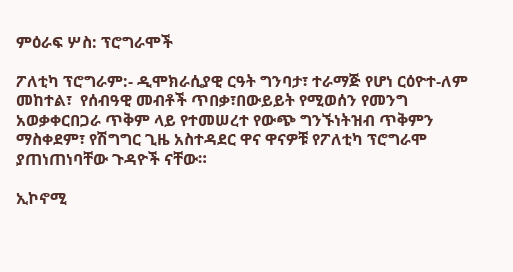ምዕራፍ ሦስ: ፕሮግራሞች

ፖለቲካ ፕሮግራም:- ዲሞክራሲያዊ ርዓት ግንባታ፣ ተራማጅ የሆነ ርዕዮተ-ለም መከተል፣  የሰብዓዊ መብቶች ጥበቃ፣በውይይት የሚወሰን የመንግ አወቃቀርበጋራ ጥቅም ላይ የተመሠረተ የውጭ ግንኙነትዝብ ጥቅምን ማስቀደም፣ የሽግግር ጊዜ አስተዳደር ዋና ዋናዎቹ የፖለቲካ ፕሮግራሞ ያጠነጠነባቸው ጉዳዮች ናቸው።

ኢኮኖሚ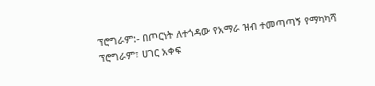ፕሮግራም:- በጦርነት ለተጎዳው የአማራ ዝብ ተመጣጣኝ የማካካሻ ፕሮግራም፣ ሀገር አቀፍ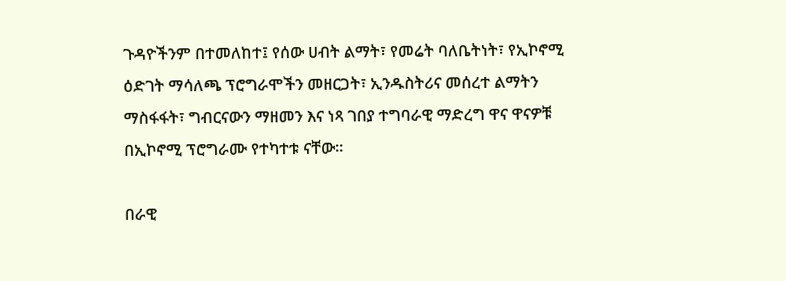ጉዳዮችንም በተመለከተ፤ የሰው ሀብት ልማት፣ የመሬት ባለቤትነት፣ የኢኮኖሚ ዕድገት ማሳለጫ ፕሮግራሞችን መዘርጋት፣ ኢንዱስትሪና መሰረተ ልማትን ማስፋፋት፣ ግብርናውን ማዘመን እና ነጻ ገበያ ተግባራዊ ማድረግ ዋና ዋናዎቹ በኢኮኖሚ ፕሮግራሙ የተካተቱ ናቸው።

በራዊ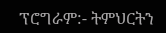ፕሮግራም:- ትምህርትን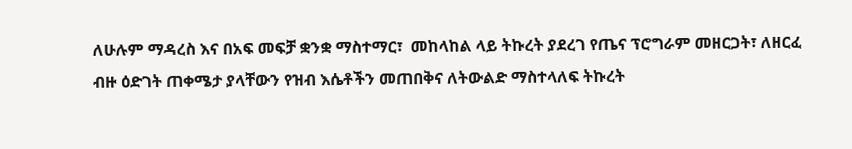ለሁሉም ማዳረስ እና በአፍ መፍቻ ቋንቋ ማስተማር፣  መከላከል ላይ ትኩረት ያደረገ የጤና ፕሮግራም መዘርጋት፣ ለዘርፈ ብዙ ዕድገት ጠቀሜታ ያላቸውን የዝብ እሴቶችን መጠበቅና ለትውልድ ማስተላለፍ ትኩረት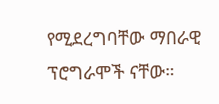የሚደረግባቸው ማበራዊ ፕሮግራሞች ናቸው።